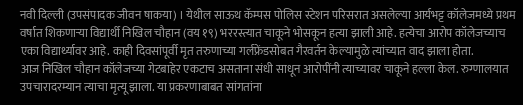नवी दिल्ली (उपसंपादक जीवन षाकया) । येथील साऊथ कॅम्पस पोलिस स्टेशन परिसरात असलेल्या आर्यभट्ट कॉलेजमध्ये प्रथम वर्षात शिकणाऱ्या विद्यार्थी निखिल चौहान (वय १९) भररस्त्यात चाकूने भोसकून हत्या झाली आहे. हत्येचा आरोप कॉलेजच्याच एका विद्यार्थ्यावर आहे. काही दिवसांपूर्वी मृत तरुणाच्या गर्लफ्रेंडसोबत गैरवर्तन केल्यामुळे त्यांच्यात वाद झाला होता.
आज निखिल चौहान कॉलेजच्या गेटबाहेर एकटाच असताना संधी साधून आरोपींनी त्याच्यावर चाकूने हल्ला केल. रुग्णालयात उपचारादरम्यान त्याचा मृत्यू झाला. या प्रकरणाबाबत सांगतांना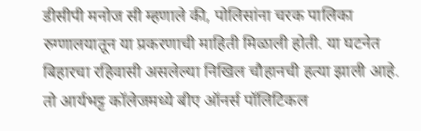डीसीपी मनोज सी म्हणाले की, पोलिसांना चरक पालिका रुग्णालयातून या प्रकरणाची माहिती मिळाली होती. या घटनेत बिहारचा रहिवासी असलेल्या निखिल चौहानची हत्या झाली आहे. तो आर्यभट्ट कॉलेजमध्ये बीए ऑनर्स पॉलिटिकल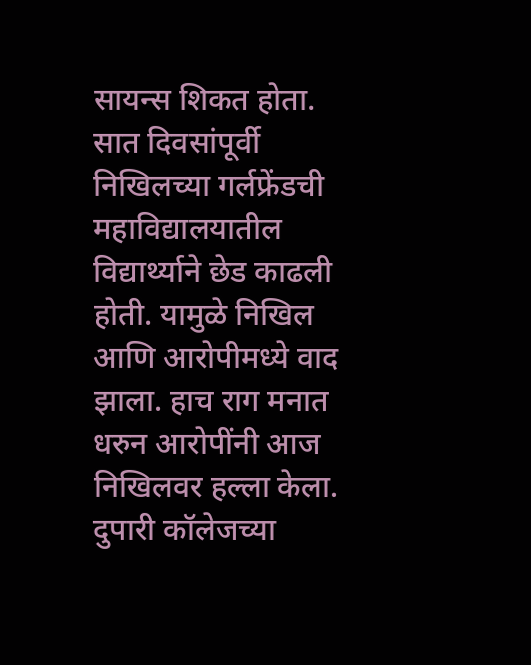सायन्स शिकत होता.
सात दिवसांपूर्वी निखिलच्या गर्लफ्रेंडची महाविद्यालयातील विद्यार्थ्याने छेड काढली होती. यामुळे निखिल आणि आरोपीमध्ये वाद झाला. हाच राग मनात धरुन आरोपींनी आज निखिलवर हल्ला केला. दुपारी कॉलेजच्या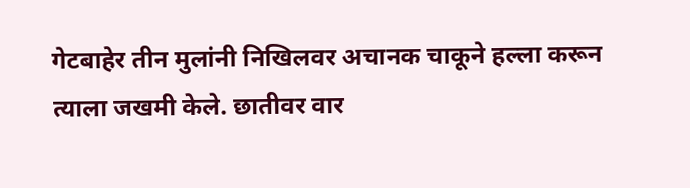गेटबाहेर तीन मुलांनी निखिलवर अचानक चाकूने हल्ला करून त्याला जखमी केले. छातीवर वार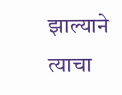झाल्याने त्याचा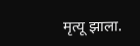मृत्यू झाला.